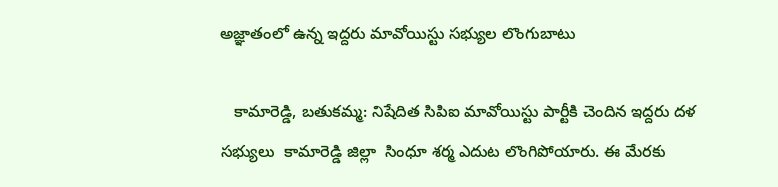అజ్ఞాతంలో ఉన్న ఇద్దరు మావోయిస్టు సభ్యుల లొంగుబాటు

   కామారెడ్డి, బతుకమ్మ: నిషేదిత సిపిఐ మావోయిస్టు పార్టీకి చెందిన ఇద్దరు దళ సభ్యులు  కామారెడ్డి జిల్లా  సింధూ శర్మ ఎదుట లొంగిపోయారు. ఈ మేరకు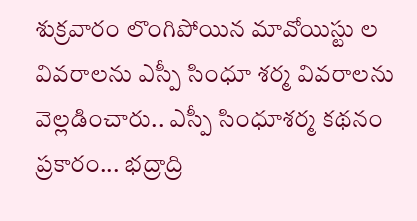శుక్రవారం లొంగిపోయిన మావోయిస్టు ల వివరాలను ఎస్పీ సింధూ శర్మ వివరాలను వెల్లడించారు.. ఎస్పీ సింధూశర్మ కథనం ప్రకారం... భద్రాద్రి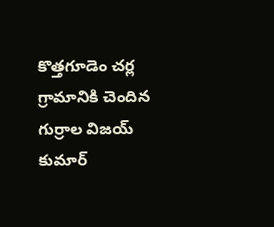కొత్తగూడెం చర్ల గ్రామానికి చెందిన గుర్రాల విజయ్ కుమార్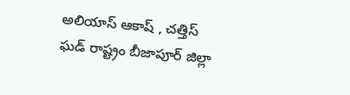అలియాస్ ఆకాష్ , చత్తిస్ ఘడ్ రాష్ట్రం బీజాపూర్ జిల్లా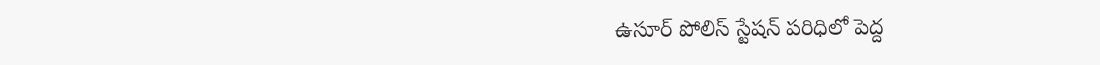ఉసూర్ పోలిస్ స్టేషన్ పరిధిలో పెద్ద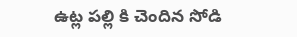ఉట్ల పల్లి కి చెందిన సోడి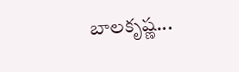బాలకృష్ణ...